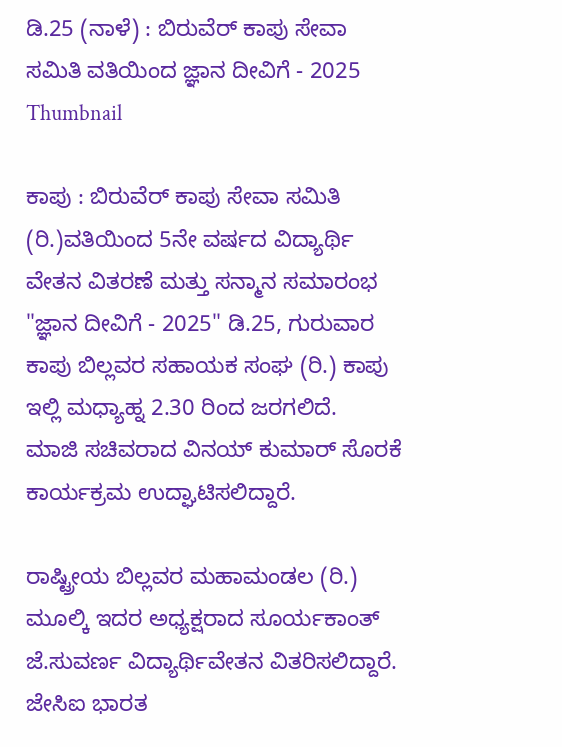ಡಿ.25 (ನಾಳೆ) : ಬಿರುವೆರ್ ಕಾಪು ಸೇವಾ ಸಮಿತಿ ವತಿಯಿಂದ ಜ್ಞಾನ ದೀವಿಗೆ - 2025
Thumbnail

ಕಾಪು : ಬಿರುವೆರ್ ಕಾಪು ಸೇವಾ ಸಮಿತಿ (ರಿ.)ವತಿಯಿಂದ 5ನೇ ವರ್ಷದ ವಿದ್ಯಾರ್ಥಿ ವೇತನ ವಿತರಣೆ ಮತ್ತು ಸನ್ಮಾನ ಸಮಾರಂಭ
"ಜ್ಞಾನ ದೀವಿಗೆ - 2025" ಡಿ.25, ಗುರುವಾರ ಕಾಪು ಬಿಲ್ಲವರ ಸಹಾಯಕ ಸಂಘ (ರಿ.) ಕಾಪು ಇಲ್ಲಿ ಮಧ್ಯಾಹ್ನ 2.30 ರಿಂದ ಜರಗಲಿದೆ.
ಮಾಜಿ ಸಚಿವರಾದ ವಿನಯ್ ಕುಮಾರ್ ಸೊರಕೆ ಕಾರ್ಯಕ್ರಮ ಉದ್ಘಾಟಿಸಲಿದ್ದಾರೆ.

ರಾಷ್ಟ್ರೀಯ ಬಿಲ್ಲವರ ಮಹಾಮಂಡಲ (ರಿ.) ಮೂಲ್ಕಿ ಇದರ ಅಧ್ಯಕ್ಷರಾದ ಸೂರ್ಯಕಾಂತ್ ಜೆ.ಸುವರ್ಣ ವಿದ್ಯಾರ್ಥಿವೇತನ ವಿತರಿಸಲಿದ್ದಾರೆ.
ಜೇಸಿಐ ಭಾರತ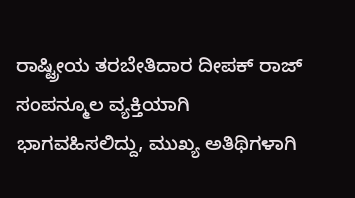ರಾಷ್ಟ್ರೀಯ ತರಬೇತಿದಾರ ದೀಪಕ್ ರಾಜ್ ಸಂಪನ್ಮೂಲ ವ್ಯಕ್ತಿಯಾಗಿ ಭಾಗವಹಿಸಲಿದ್ದು, ಮುಖ್ಯ ಅತಿಥಿಗಳಾಗಿ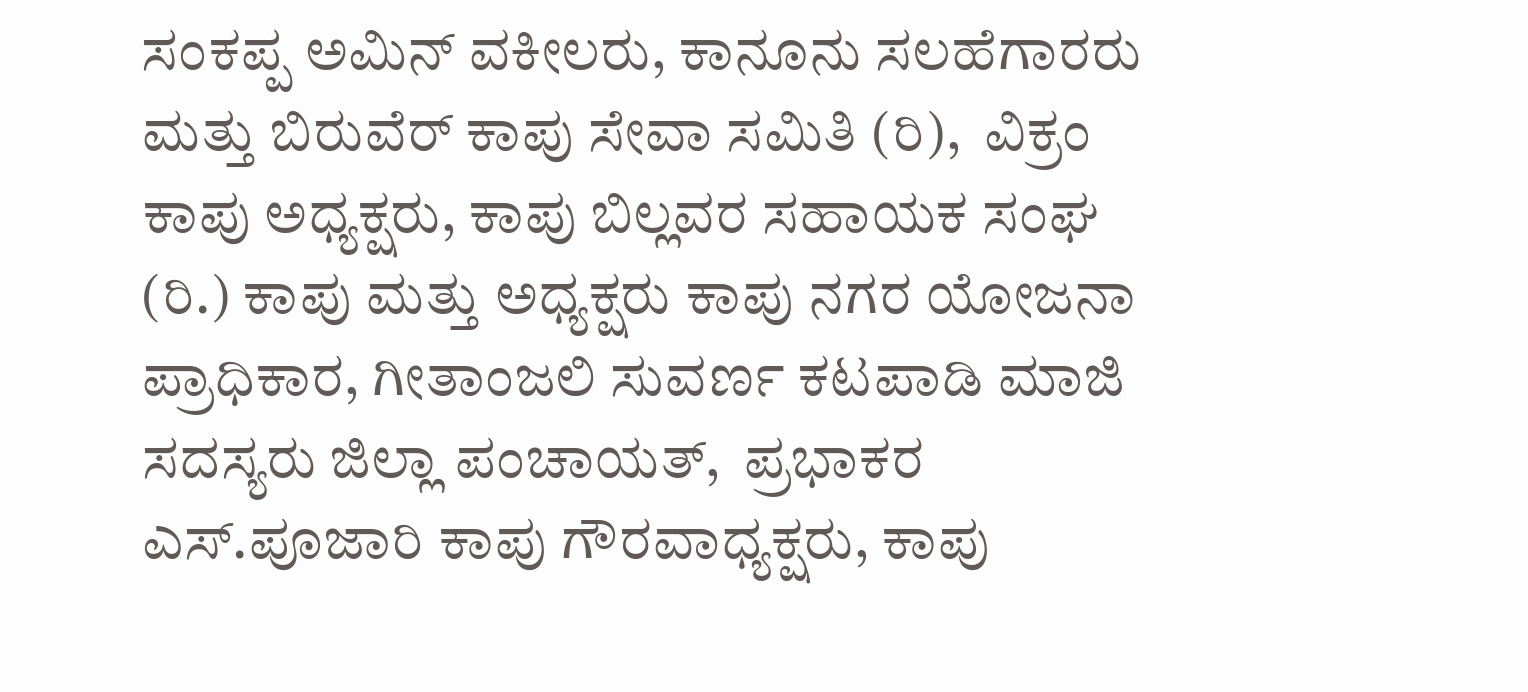ಸಂಕಪ್ಪ ಅಮಿನ್ ವಕೀಲರು, ಕಾನೂನು ಸಲಹೆಗಾರರು ಮತ್ತು ಬಿರುವೆರ್ ಕಾಪು ಸೇವಾ ಸಮಿತಿ (ರಿ),  ವಿಕ್ರಂ ಕಾಪು ಅಧ್ಯಕ್ಷರು, ಕಾಪು ಬಿಲ್ಲವರ ಸಹಾಯಕ ಸಂಘ (ರಿ.) ಕಾಪು ಮತ್ತು ಅಧ್ಯಕ್ಷರು ಕಾಪು ನಗರ ಯೋಜನಾ ಪ್ರಾಧಿಕಾರ, ಗೀತಾಂಜಲಿ ಸುವರ್ಣ ಕಟಪಾಡಿ ಮಾಜಿ ಸದಸ್ಯರು ಜಿಲ್ಲಾ ಪಂಚಾಯತ್,  ಪ್ರಭಾಕರ ಎಸ್.ಪೂಜಾರಿ ಕಾಪು ಗೌರವಾಧ್ಯಕ್ಷರು, ಕಾಪು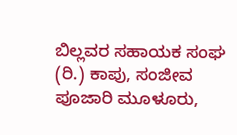ಬಿಲ್ಲವರ ಸಹಾಯಕ ಸಂಘ (ರಿ.) ಕಾಪು, ಸಂಜೀವ ಪೂಜಾರಿ ಮೂಳೂರು,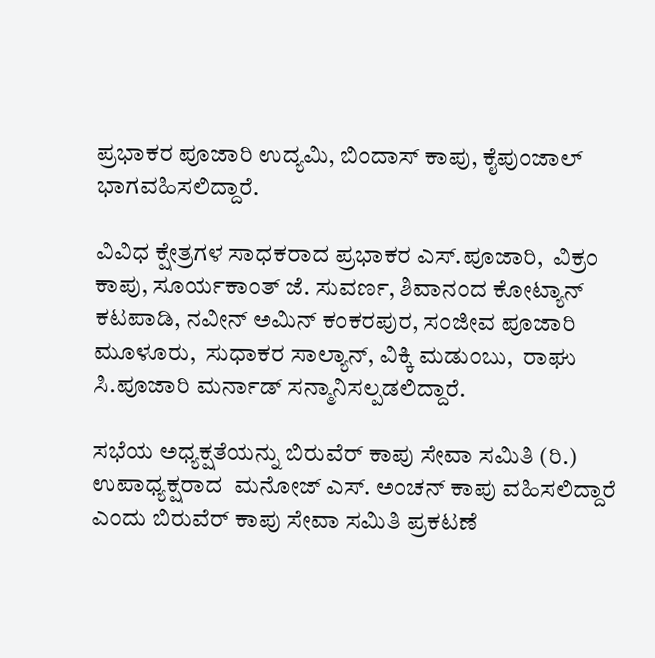ಪ್ರಭಾಕರ ಪೂಜಾರಿ ಉದ್ಯಮಿ, ಬಿಂದಾಸ್ ಕಾಪು, ಕೈಪುಂಜಾಲ್ ಭಾಗವಹಿಸಲಿದ್ದಾರೆ.

ವಿವಿಧ ಕ್ಷೇತ್ರಗಳ ಸಾಧಕರಾದ ಪ್ರಭಾಕರ ಎಸ್.ಪೂಜಾರಿ,  ವಿಕ್ರಂ ಕಾಪು, ಸೂರ್ಯಕಾಂತ್ ಜೆ. ಸುವರ್ಣ, ಶಿವಾನಂದ ಕೋಟ್ಯಾನ್ ಕಟಪಾಡಿ, ನವೀನ್ ಅಮಿನ್ ಕಂಕರಪುರ, ಸಂಜೀವ ಪೂಜಾರಿ ಮೂಳೂರು,  ಸುಧಾಕರ ಸಾಲ್ಯಾನ್, ವಿಕ್ಕಿ ಮಡುಂಬು,  ರಾಘು ಸಿ.ಪೂಜಾರಿ ಮರ್ನಾಡ್ ಸನ್ಮಾನಿಸಲ್ಪಡಲಿದ್ದಾರೆ.

ಸಭೆಯ ಅಧ್ಯಕ್ಷತೆಯನ್ನು ಬಿರುವೆರ್ ಕಾಪು ಸೇವಾ ಸಮಿತಿ (ರಿ.) ಉಪಾಧ್ಯಕ್ಷರಾದ  ಮನೋಜ್ ಎಸ್. ಅಂಚನ್ ಕಾಪು ವಹಿಸಲಿದ್ದಾರೆ ಎಂದು ಬಿರುವೆರ್ ಕಾಪು ಸೇವಾ ಸಮಿತಿ ಪ್ರಕಟಣೆ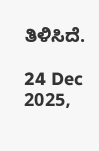ತಿಳಿಸಿದೆ.

24 Dec 2025,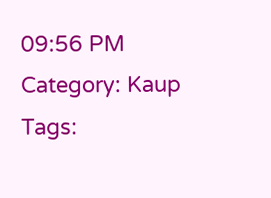09:56 PM
Category: Kaup
Tags: